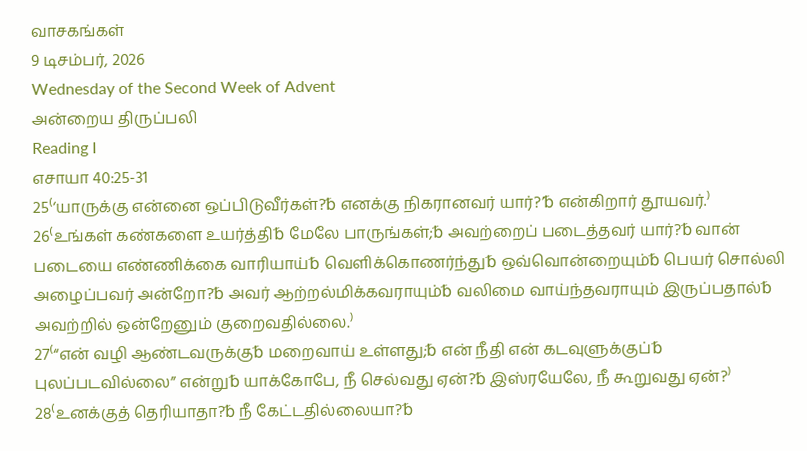வாசகங்கள்
9 டிசம்பர், 2026
Wednesday of the Second Week of Advent
அன்றைய திருப்பலி
Reading I
எசாயா 40:25-31
25⁽‘யாருக்கு என்னை ஒப்பிடுவீர்கள்?␢ எனக்கு நிகரானவர் யார்?’␢ என்கிறார் தூயவர்.⁾
26⁽உங்கள் கண்களை உயர்த்தி␢ மேலே பாருங்கள்;␢ அவற்றைப் படைத்தவர் யார்?␢ வான் படையை எண்ணிக்கை வாரியாய்␢ வெளிக்கொணர்ந்து␢ ஒவ்வொன்றையும்␢ பெயர் சொல்லி அழைப்பவர் அன்றோ?␢ அவர் ஆற்றல்மிக்கவராயும்␢ வலிமை வாய்ந்தவராயும் இருப்பதால்␢ அவற்றில் ஒன்றேனும் குறைவதில்லை.⁾
27⁽“என் வழி ஆண்டவருக்கு␢ மறைவாய் உள்ளது;␢ என் நீதி என் கடவுளுக்குப்␢ புலப்படவில்லை” என்று␢ யாக்கோபே, நீ செல்வது ஏன்?␢ இஸ்ரயேலே, நீ கூறுவது ஏன்?⁾
28⁽உனக்குத் தெரியாதா?␢ நீ கேட்டதில்லையா?␢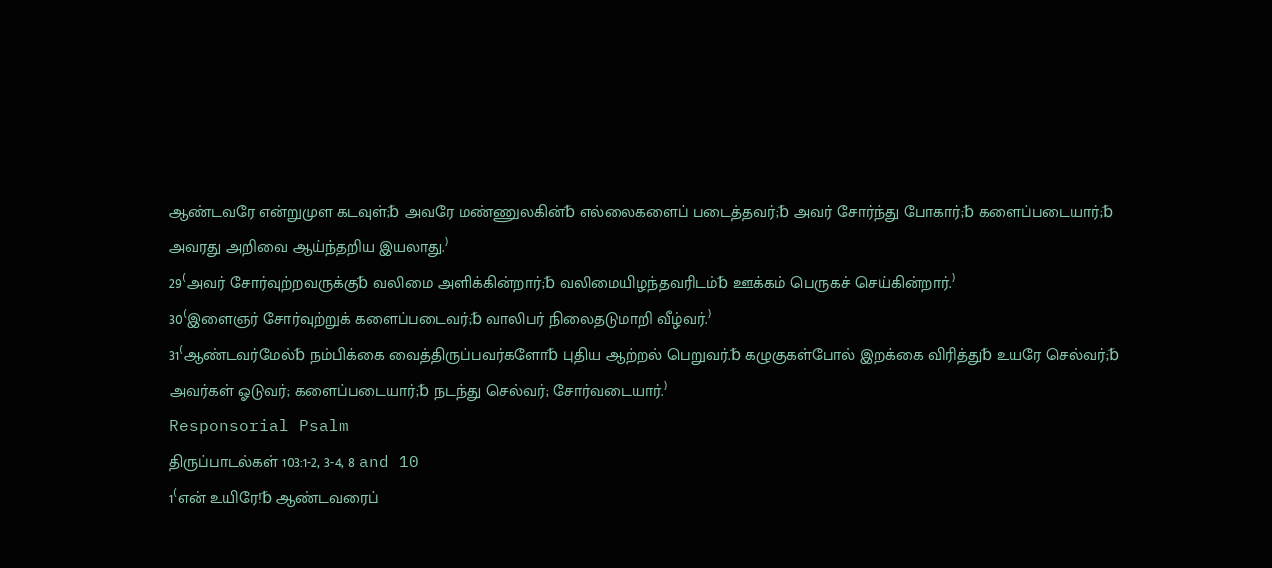ஆண்டவரே என்றுமுள கடவுள்;␢ அவரே மண்ணுலகின்␢ எல்லைகளைப் படைத்தவர்;␢ அவர் சோர்ந்து போகார்;␢ களைப்படையார்;␢ அவரது அறிவை ஆய்ந்தறிய இயலாது.⁾
29⁽அவர் சோர்வுற்றவருக்கு␢ வலிமை அளிக்கின்றார்;␢ வலிமையிழந்தவரிடம்␢ ஊக்கம் பெருகச் செய்கின்றார்.⁾
30⁽இளைஞர் சோர்வுற்றுக் களைப்படைவர்;␢ வாலிபர் நிலைதடுமாறி வீழ்வர்.⁾
31⁽ஆண்டவர்மேல்␢ நம்பிக்கை வைத்திருப்பவர்களோ␢ புதிய ஆற்றல் பெறுவர்.␢ கழுகுகள்போல் இறக்கை விரித்து␢ உயரே செல்வர்;␢ அவர்கள் ஓடுவர்; களைப்படையார்;␢ நடந்து செல்வர்; சோர்வடையார்.⁾
Responsorial Psalm
திருப்பாடல்கள் 103:1-2, 3-4, 8 and 10
1⁽என் உயிரே!␢ ஆண்டவரைப்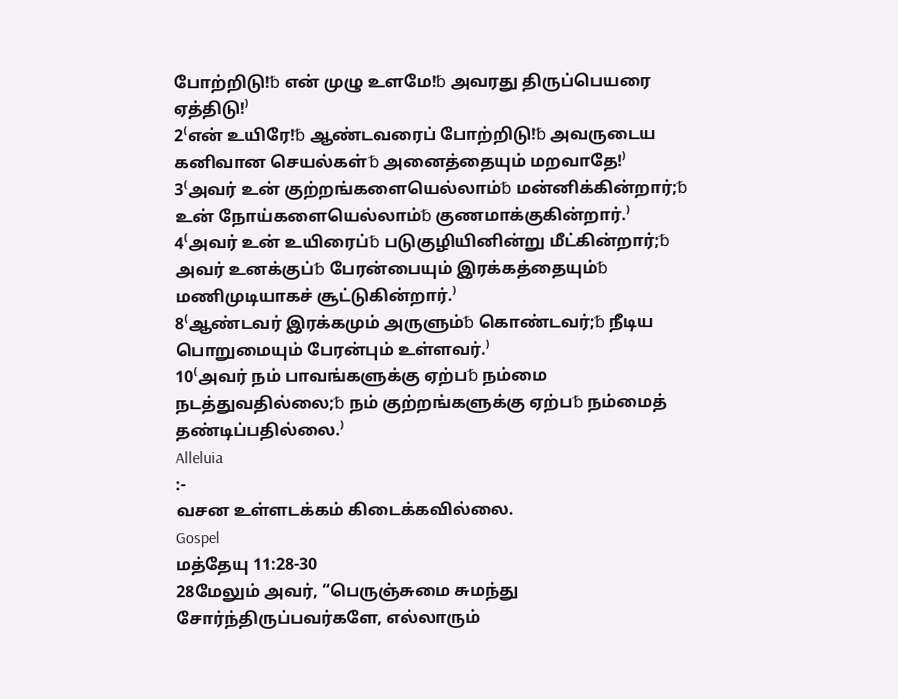போற்றிடு!␢ என் முழு உளமே!␢ அவரது திருப்பெயரை ஏத்திடு!⁾
2⁽என் உயிரே!␢ ஆண்டவரைப் போற்றிடு!␢ அவருடைய கனிவான செயல்கள்␢ அனைத்தையும் மறவாதே!⁾
3⁽அவர் உன் குற்றங்களையெல்லாம்␢ மன்னிக்கின்றார்;␢ உன் நோய்களையெல்லாம்␢ குணமாக்குகின்றார்.⁾
4⁽அவர் உன் உயிரைப்␢ படுகுழியினின்று மீட்கின்றார்;␢ அவர் உனக்குப்␢ பேரன்பையும் இரக்கத்தையும்␢ மணிமுடியாகச் சூட்டுகின்றார்.⁾
8⁽ஆண்டவர் இரக்கமும் அருளும்␢ கொண்டவர்;␢ நீடிய பொறுமையும் பேரன்பும் உள்ளவர்.⁾
10⁽அவர் நம் பாவங்களுக்கு ஏற்ப␢ நம்மை நடத்துவதில்லை;␢ நம் குற்றங்களுக்கு ஏற்ப␢ நம்மைத் தண்டிப்பதில்லை.⁾
Alleluia
:-
வசன உள்ளடக்கம் கிடைக்கவில்லை.
Gospel
மத்தேயு 11:28-30
28மேலும் அவர், “பெருஞ்சுமை சுமந்து சோர்ந்திருப்பவர்களே, எல்லாரும்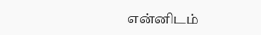என்னிடம்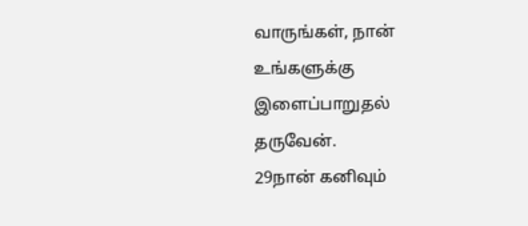வாருங்கள், நான் உங்களுக்கு இளைப்பாறுதல் தருவேன்.
29நான் கனிவும்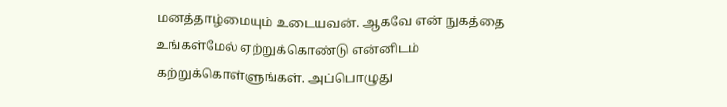மனத்தாழ்மையும் உடையவன். ஆகவே என் நுகத்தை உங்கள்மேல் ஏற்றுக்கொண்டு என்னிடம் கற்றுக்கொள்ளுங்கள். அப்பொழுது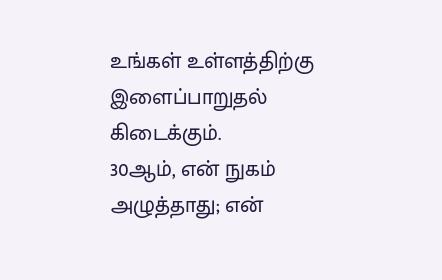உங்கள் உள்ளத்திற்கு இளைப்பாறுதல் கிடைக்கும்.
30ஆம், என் நுகம் அழுத்தாது; என்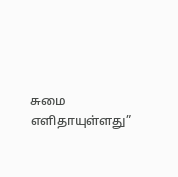சுமை எளிதாயுள்ளது”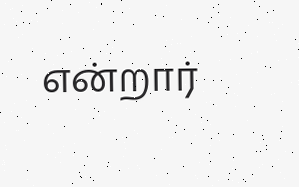என்றார்